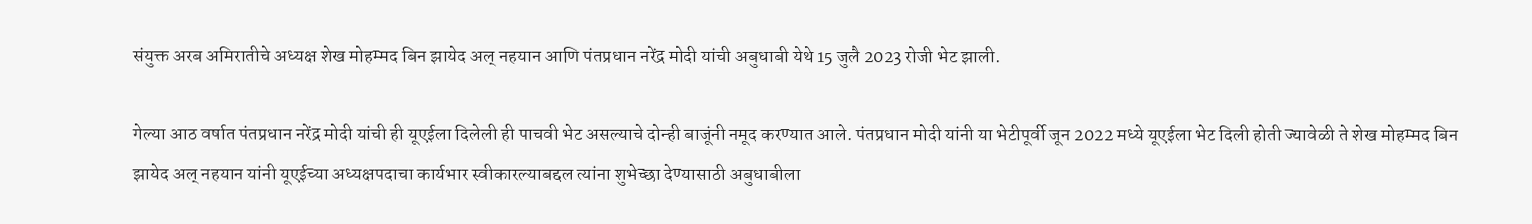संयुक्त अरब अमिरातीचे अध्यक्ष शेख मोहम्मद बिन झायेद अल् नहयान आणि पंतप्रधान नरेंद्र मोदी यांची अबुधाबी येथे 15 जुलै 2023 रोजी भेट झाली.

गेल्या आठ वर्षात पंतप्रधान नरेंद्र मोदी यांची ही यूएईला दिलेली ही पाचवी भेट असल्याचे दोन्ही बाजूंनी नमूद करण्यात आले. पंतप्रधान मोदी यांनी या भेटीपूर्वी जून 2022 मध्ये यूएईला भेट दिली होती ज्यावेळी ते शेख मोहम्मद बिन झायेद अल् नहयान यांनी यूएईच्या अध्यक्षपदाचा कार्यभार स्वीकारल्याबद्दल त्यांना शुभेच्छा देण्यासाठी अबुधाबीला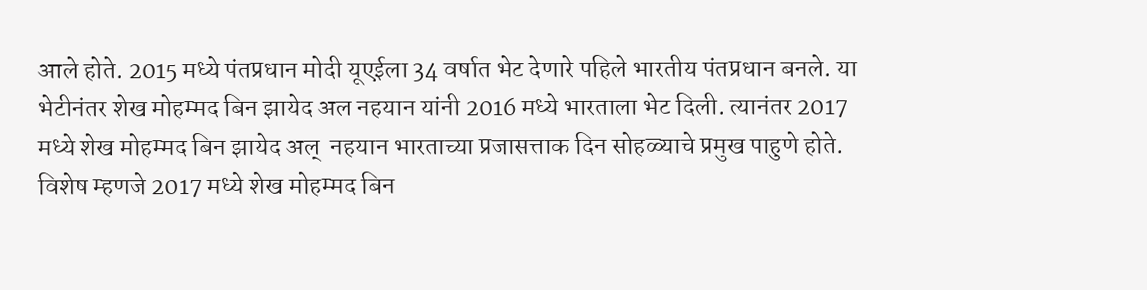आले होते. 2015 मध्ये पंतप्रधान मोदी यूएईला 34 वर्षात भेट देणारे पहिले भारतीय पंतप्रधान बनले. या भेटीनंतर शेख मोहम्मद बिन झायेद अल नहयान यांनी 2016 मध्ये भारताला भेट दिली. त्यानंतर 2017 मध्ये शेख मोहम्मद बिन झायेद अल्  नहयान भारताच्या प्रजासत्ताक दिन सोहळ्याचे प्रमुख पाहुणे होते. विशेष म्हणजे 2017 मध्ये शेख मोहम्मद बिन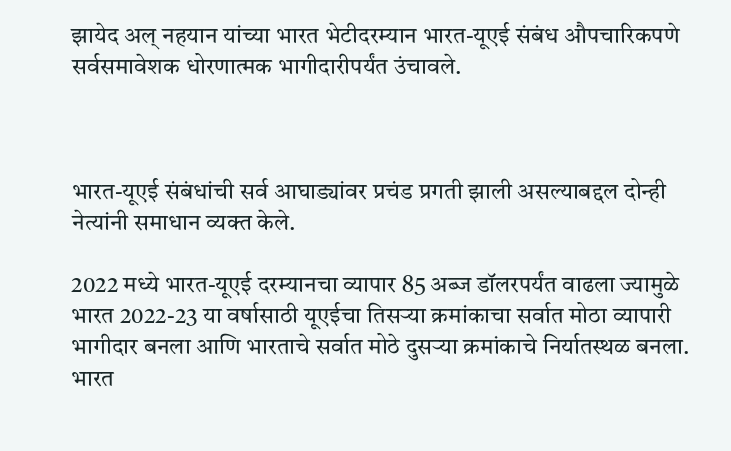झायेद अल् नहयान यांच्या भारत भेटीदरम्यान भारत-यूएई संबंध औपचारिकपणे सर्वसमावेशक धोरणात्मक भागीदारीपर्यंत उंचावले.



भारत-यूएई संबंधांची सर्व आघाड्यांवर प्रचंड प्रगती झाली असल्याबद्दल दोन्ही नेत्यांनी समाधान व्यक्त केले.

2022 मध्ये भारत-यूएई दरम्यानचा व्यापार 85 अब्ज डॉलरपर्यंत वाढला ज्यामुळे भारत 2022-23 या वर्षासाठी यूएईचा तिसऱ्या क्रमांकाचा सर्वात मोठा व्यापारी भागीदार बनला आणि भारताचे सर्वात मोठे दुसऱ्या क्रमांकाचे निर्यातस्थळ बनला. भारत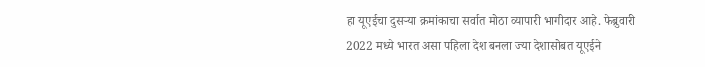हा यूएईचा दुसऱ्या क्रमांकाचा सर्वात मोठा व्यापारी भागीदार आहे. फेब्रुवारी 2022 मध्ये भारत असा पहिला देश बनला ज्या देशासोबत यूएईने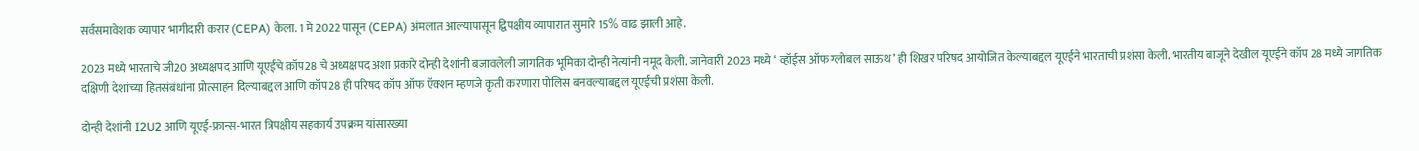सर्वसमावेशक व्यापार भागीदारी करार (CEPA) केला. 1 मे 2022 पासून (CEPA) अंमलात आल्यापासून द्विपक्षीय व्यापारात सुमारे 15% वाढ झाली आहे.

2023 मध्ये भारताचे जी20 अध्यक्षपद आणि यूएईचे क़ॉप28 चे अध्यक्षपद अशा प्रकारे दोन्ही देशांनी बजावलेली जागतिक भूमिका दोन्ही नेत्यांनी नमूद केली. जानेवारी 2023 मध्ये ‘ व्हॉईस ऑफ ग्लोबल साऊथ’ ही शिखर परिषद आयोजित केल्याबद्दल यूएईने भारताची प्रशंसा केली. भारतीय बाजूने देखील यूएईने कॉप 28 मध्ये जागतिक दक्षिणी देशांच्या हितसंबंधांना प्रोत्साहन दिल्याबद्दल आणि कॉप28 ही परिषद कॉप ऑफ ऍक्शन म्हणजे कृती करणारा पोलिस बनवल्याबद्दल यूएईची प्रशंसा केली.

दोन्ही देशांनी I2U2 आणि यूएई-फ्रान्स-भारत त्रिपक्षीय सहकार्य उपक्रम यांसारख्या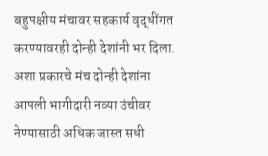बहुपक्षीय मंचावर सहकार्य वृद्धींगत करण्यावरही दोन्ही देशांनी भर दिला. अशा प्रकारचे मंच दोन्ही देशांना आपली भागीदारी नव्या उंचीवर नेण्यासाठी अधिक जास्त सधी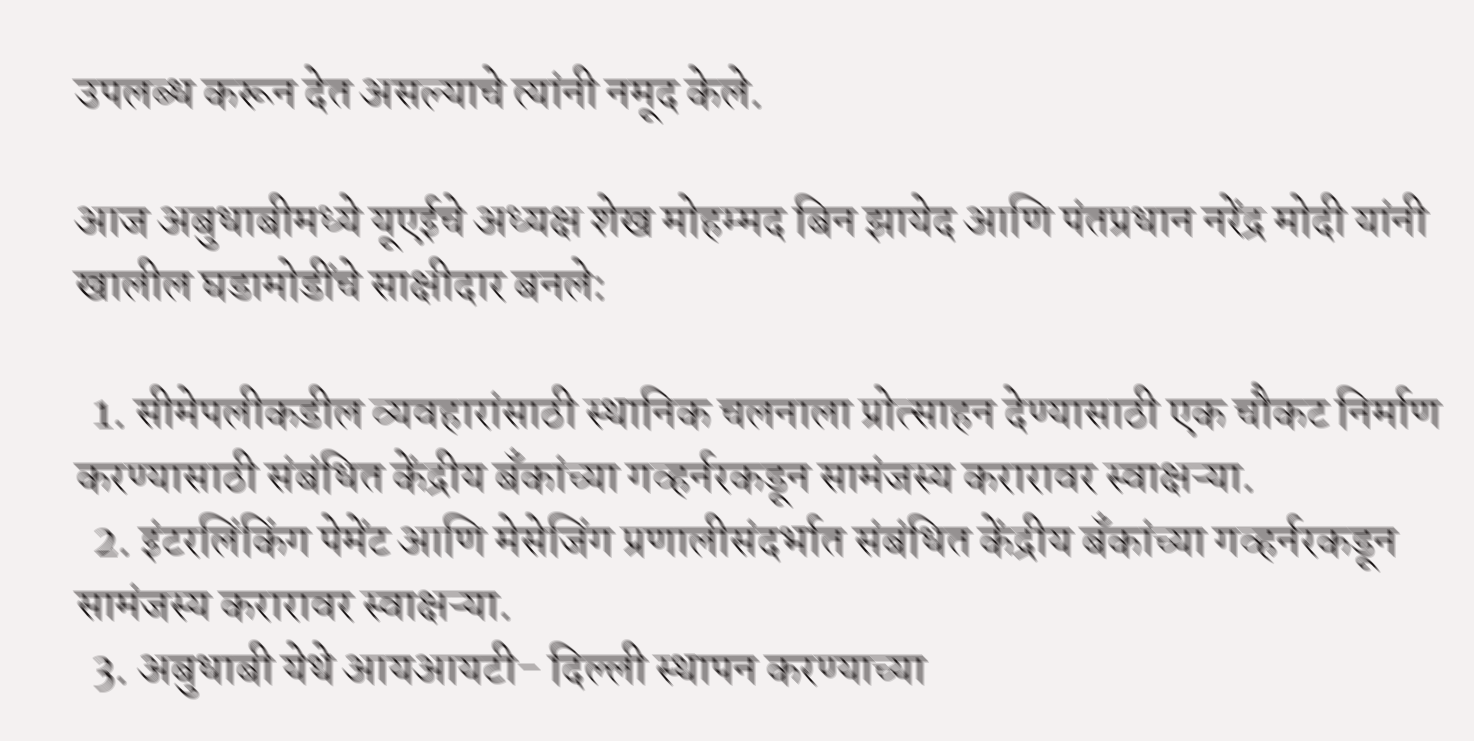उपलब्ध करून देत असल्याचे त्यांनी नमूद केले.

आज अबुधाबीमध्ये यूएईचे अध्यक्ष शेख मोहम्मद बिन झायेद आणि पंतप्रधान नरेंद्र मोदी यांनी खालील घडामोडींचे साक्षीदार बनले:

  1. सीमेपलीकडील व्यवहारांसाठी स्थानिक चलनाला प्रोत्साहन देण्यासाठी एक चौकट निर्माण करण्यासाठी संबंधित केंद्रीय बँकांच्या गव्हर्नरकडून सामंजस्य करारावर स्वाक्षऱ्या.
  2. इंटरलिंकिंग पेमेंट आणि मेसेजिंग प्रणालीसंदर्भात संबंधित केंद्रीय बँकांच्या गव्हर्नरकडून सामंजस्य करारावर स्वाक्षऱ्या.
  3. अबुधाबी येथे आयआयटी- दिल्ली स्थापन करण्याच्या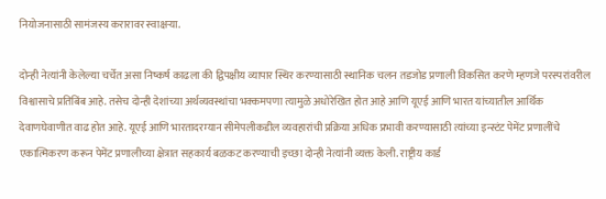नियोजनासाठी सामंजस्य करारावर स्वाक्षऱ्या.

दोन्ही नेत्यांनी केलेल्या चर्चेत असा निष्कर्ष काढला की द्विपक्षीय व्यापार स्थिर करण्यासाठी स्थानिक चलन तडजोड प्रणाली विकसित करणे म्हणजे परस्परांवरील विश्वासाचे प्रतिबिंब आहे. तसेच दोन्ही देशांच्या अर्थव्यवस्थांचा भक्कमपणा त्यामुळे अधोरेखित होत आहे आणि यूएई आणि भारत यांच्यातील आर्थिक देवाणघेवाणीत वाढ होत आहे. यूएई आणि भारतादरम्यान सीमेपलीकडील व्यवहारांची प्रक्रिया अधिक प्रभावी करण्यासाठी त्यांच्या इन्स्टंट पेमेंट प्रणालींचे एकात्मिकरण करून पेमेंट प्रणालीच्या क्षेत्रात सहकार्य बळकट करण्याची इच्छा दोन्ही नेत्यांनी व्यक्त केली. राष्ट्रीय कार्ड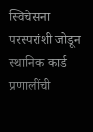स्विचेसना परस्परांशी जोडून स्थानिक कार्ड प्रणालींची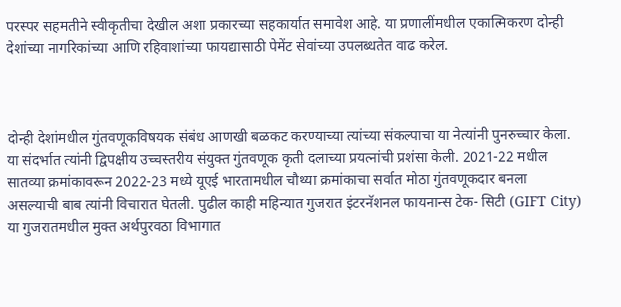परस्पर सहमतीने स्वीकृतीचा देखील अशा प्रकारच्या सहकार्यात समावेश आहे. या प्रणालींमधील एकात्मिकरण दोन्ही देशांच्या नागरिकांच्या आणि रहिवाशांच्या फायद्यासाठी पेमेंट सेवांच्या उपलब्धतेत वाढ करेल.



दोन्ही देशांमधील गुंतवणूकविषयक संबंध आणखी बळकट करण्याच्या त्यांच्या संकल्पाचा या नेत्यांनी पुनरुच्चार केला. या संदर्भात त्यांनी द्विपक्षीय उच्चस्तरीय संयुक्त गुंतवणूक कृती दलाच्या प्रयत्नांची प्रशंसा केली. 2021-22 मधील सातव्या क्रमांकावरून 2022-23 मध्ये यूएई भारतामधील चौथ्या क्रमांकाचा सर्वात मोठा गुंतवणूकदार बनला असल्याची बाब त्यांनी विचारात घेतली. पुढील काही महिन्यात गुजरात इंटरनॅशनल फायनान्स टेक- सिटी (GIFT City) या गुजरातमधील मुक्त अर्थपुरवठा विभागात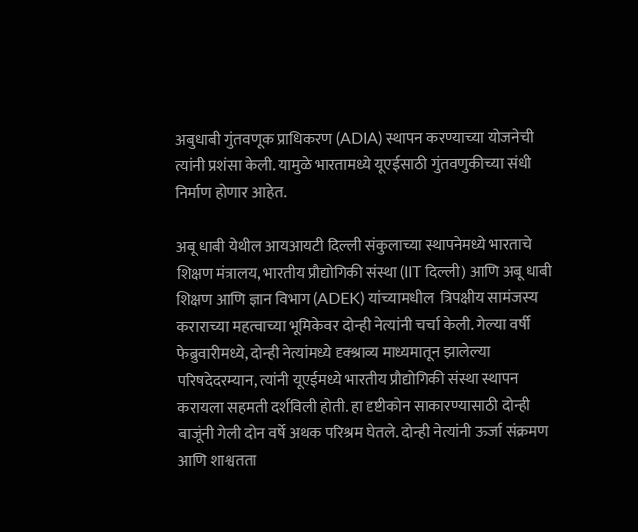अबुधाबी गुंतवणूक प्राधिकरण (ADIA) स्थापन करण्याच्या योजनेची त्यांनी प्रशंसा केली. यामुळे भारतामध्ये यूएईसाठी गुंतवणुकीच्या संधी निर्माण होणार आहेत.

अबू धाबी येथील आयआयटी दिल्ली संकुलाच्या स्थापनेमध्ये भारताचे शिक्षण मंत्रालय, भारतीय प्रौद्योगिकी संस्था (IIT दिल्ली) आणि अबू धाबी शिक्षण आणि ज्ञान विभाग (ADEK) यांच्यामधील  त्रिपक्षीय सामंजस्य कराराच्या महत्वाच्या भूमिकेवर दोन्ही नेत्यांनी चर्चा केली. गेल्या वर्षी फेब्रुवारीमध्ये, दोन्ही नेत्यांमध्ये दृक्श्राव्य माध्यमातून झालेल्या परिषदेदरम्यान, त्यांनी यूएईमध्ये भारतीय प्रौद्योगिकी संस्था स्थापन करायला सहमती दर्शविली होती. हा दृष्टीकोन साकारण्यासाठी दोन्ही बाजूंनी गेली दोन वर्षे अथक परिश्रम घेतले. दोन्ही नेत्यांनी ऊर्जा संक्रमण आणि शाश्वतता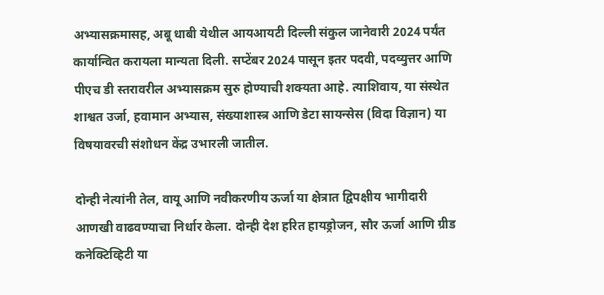अभ्यासक्रमासह, अबू धाबी येथील आयआयटी दिल्ली संकुल जानेवारी 2024 पर्यंत कार्यान्वित करायला मान्यता दिली. सप्टेंबर 2024 पासून इतर पदवी, पदव्युत्तर आणि पीएच डी स्तरावरील अभ्यासक्रम सुरु होण्याची शक्यता आहे. त्याशिवाय, या संस्थेत शाश्वत उर्जा, हवामान अभ्यास, संख्याशास्त्र आणि डेटा सायन्सेस (विदा विज्ञान) या विषयावरची संशोधन केंद्र उभारली जातील.

दोन्ही नेत्यांनी तेल, वायू आणि नवीकरणीय ऊर्जा या क्षेत्रात द्विपक्षीय भागीदारी आणखी वाढवण्याचा निर्धार केला. दोन्ही देश हरित हायड्रोजन, सौर ऊर्जा आणि ग्रीड कनेक्टिव्हिटी या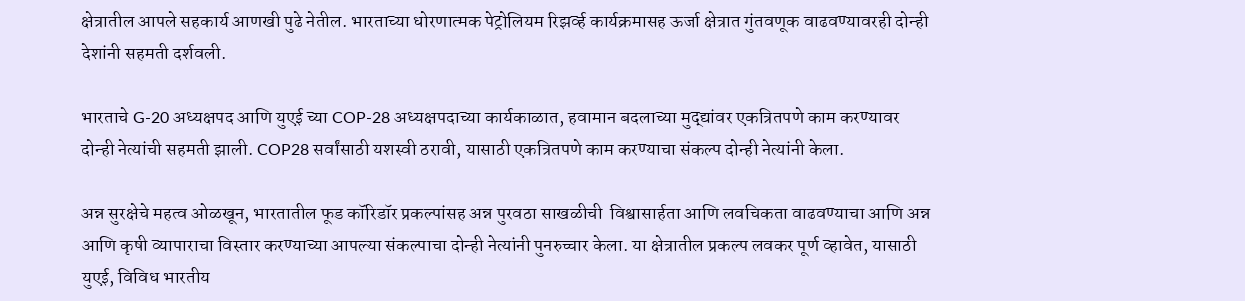क्षेत्रातील आपले सहकार्य आणखी पुढे नेतील. भारताच्या धोरणात्मक पेट्रोलियम रिझर्व्ह कार्यक्रमासह ऊर्जा क्षेत्रात गुंतवणूक वाढवण्यावरही दोन्ही देशांनी सहमती दर्शवली.

भारताचे G-20 अध्यक्षपद आणि युएई च्या COP-28 अध्यक्षपदाच्या कार्यकाळात, हवामान बदलाच्या मुद्द्यांवर एकत्रितपणे काम करण्यावर दोन्ही नेत्यांची सहमती झाली. COP28 सर्वांसाठी यशस्वी ठरावी, यासाठी एकत्रितपणे काम करण्याचा संकल्प दोन्ही नेत्यांनी केला.

अन्न सुरक्षेचे महत्व ओळखून, भारतातील फूड कॉरिडॉर प्रकल्पांसह अन्न पुरवठा साखळीची  विश्वासार्हता आणि लवचिकता वाढवण्याचा आणि अन्न आणि कृषी व्यापाराचा विस्तार करण्याच्या आपल्या संकल्पाचा दोन्ही नेत्यांनी पुनरुच्चार केला. या क्षेत्रातील प्रकल्प लवकर पूर्ण व्हावेत, यासाठी युएई, विविध भारतीय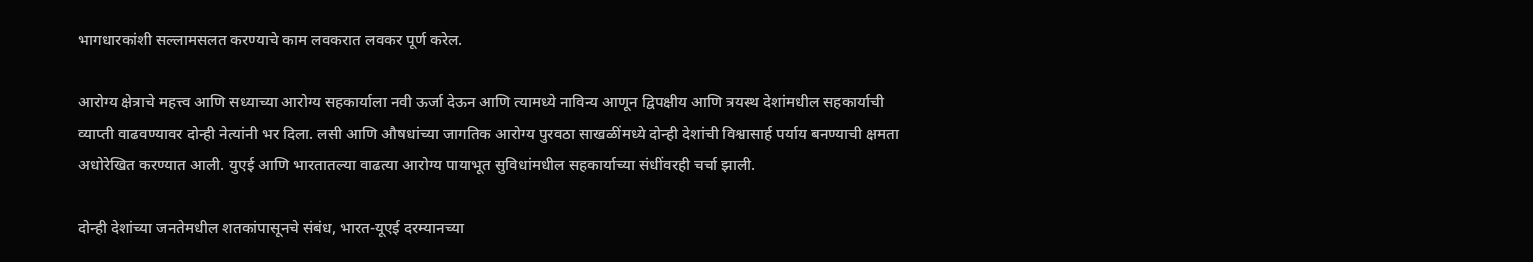भागधारकांशी सल्लामसलत करण्याचे काम लवकरात लवकर पूर्ण करेल.

आरोग्य क्षेत्राचे महत्त्व आणि सध्याच्या आरोग्य सहकार्याला नवी ऊर्जा देऊन आणि त्यामध्ये नाविन्य आणून द्विपक्षीय आणि त्रयस्थ देशांमधील सहकार्याची व्याप्ती वाढवण्यावर दोन्ही नेत्यांनी भर दिला. लसी आणि औषधांच्या जागतिक आरोग्य पुरवठा साखळींमध्ये दोन्ही देशांची विश्वासार्ह पर्याय बनण्याची क्षमता अधोरेखित करण्यात आली. युएई आणि भारतातल्या वाढत्या आरोग्य पायाभूत सुविधांमधील सहकार्याच्या संधींवरही चर्चा झाली.

दोन्ही देशांच्या जनतेमधील शतकांपासूनचे संबंध, भारत-यूएई दरम्यानच्या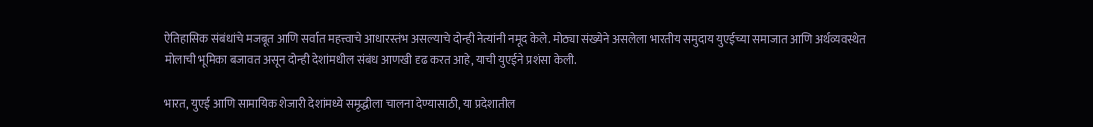ऐतिहासिक संबंधांचे मजबूत आणि सर्वात महत्त्वाचे आधारस्तंभ असल्याचे दोन्ही नेत्यांनी नमूद केले. मोठ्या संख्येने असलेला भारतीय समुदाय युएईच्या समाजात आणि अर्थव्यवस्थेत मोलाची भूमिका बजावत असून दोन्ही देशांमधील संबंध आणखी दृढ करत आहे, याची युएईने प्रशंसा केली.

भारत, युएई आणि सामायिक शेजारी देशांमध्ये समृद्धीला चालना देण्यासाठी, या प्रदेशातील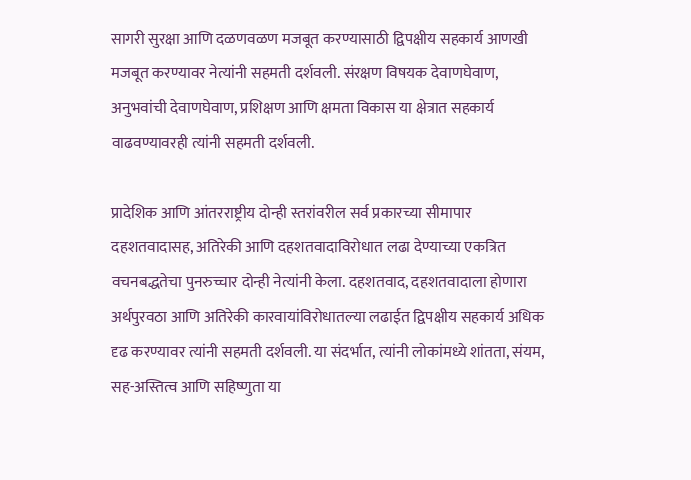सागरी सुरक्षा आणि दळणवळण मजबूत करण्यासाठी द्विपक्षीय सहकार्य आणखी मजबूत करण्यावर नेत्यांनी सहमती दर्शवली. संरक्षण विषयक देवाणघेवाण, अनुभवांची देवाणघेवाण, प्रशिक्षण आणि क्षमता विकास या क्षेत्रात सहकार्य वाढवण्यावरही त्यांनी सहमती दर्शवली.

प्रादेशिक आणि आंतरराष्ट्रीय दोन्ही स्तरांवरील सर्व प्रकारच्या सीमापार दहशतवादासह, अतिरेकी आणि दहशतवादाविरोधात लढा देण्याच्या एकत्रित वचनबद्धतेचा पुनरुच्चार दोन्ही नेत्यांनी केला. दहशतवाद, दहशतवादाला होणारा अर्थपुरवठा आणि अतिरेकी कारवायांविरोधातल्या लढाईत द्विपक्षीय सहकार्य अधिक दृढ करण्यावर त्यांनी सहमती दर्शवली. या संदर्भात, त्यांनी लोकांमध्ये शांतता, संयम, सह-अस्तित्व आणि सहिष्णुता या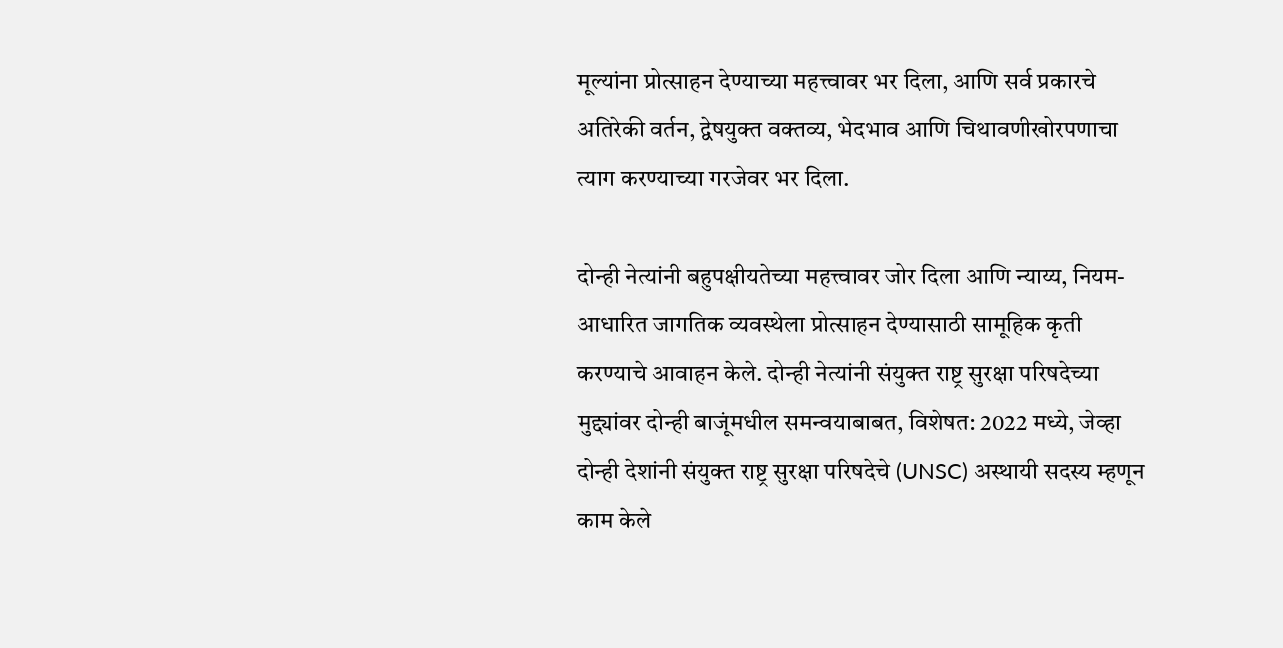मूल्यांना प्रोत्साहन देण्याच्या महत्त्वावर भर दिला, आणि सर्व प्रकारचे अतिरेकी वर्तन, द्वेषयुक्त वक्तव्य, भेदभाव आणि चिथावणीखोरपणाचा त्याग करण्याच्या गरजेवर भर दिला.

दोन्ही नेत्यांनी बहुपक्षीयतेच्या महत्त्वावर जोर दिला आणि न्याय्य, नियम-आधारित जागतिक व्यवस्थेला प्रोत्साहन देण्यासाठी सामूहिक कृती करण्याचे आवाहन केले. दोन्ही नेत्यांनी संयुक्त राष्ट्र सुरक्षा परिषदेच्या मुद्द्यांवर दोन्ही बाजूंमधील समन्वयाबाबत, विशेषत: 2022 मध्ये, जेव्हा दोन्ही देशांनी संयुक्त राष्ट्र सुरक्षा परिषदेचे (UNSC) अस्थायी सदस्य म्हणून काम केले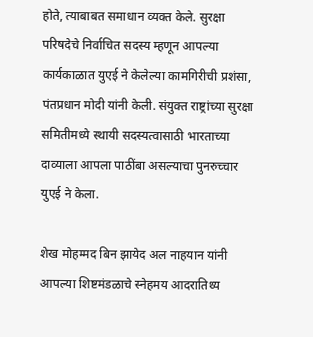होते, त्याबाबत समाधान व्यक्त केले. सुरक्षा परिषदेचे निर्वाचित सदस्य म्हणून आपल्या कार्यकाळात युएई ने केलेल्या कामगिरीची प्रशंसा, पंतप्रधान मोदी यांनी केली. संयुक्त राष्ट्रांच्या सुरक्षा समितीमध्ये स्थायी सदस्यत्वासाठी भारताच्या दाव्याला आपला पाठींबा असल्याचा पुनरुच्चार युएई ने केला.

शेख मोहम्मद बिन झायेद अल नाहयान यांनी आपल्या शिष्टमंडळाचे स्नेहमय आदरातिथ्य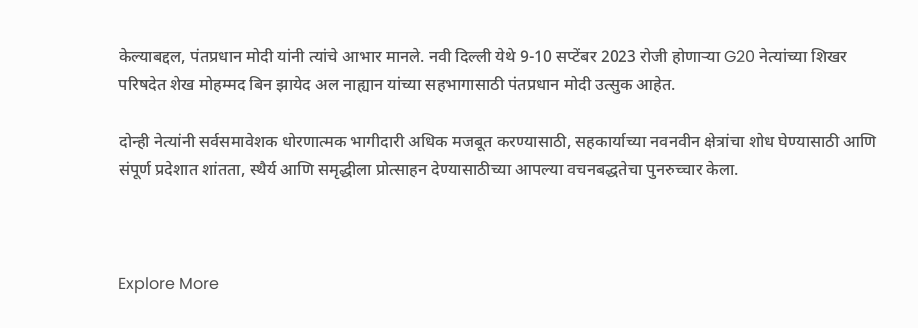केल्याबद्दल, पंतप्रधान मोदी यांनी त्यांचे आभार मानले. नवी दिल्ली येथे 9-10 सप्टेंबर 2023 रोजी होणाऱ्या G20 नेत्यांच्या शिखर परिषदेत शेख मोहम्मद बिन झायेद अल नाह्यान यांच्या सहभागासाठी पंतप्रधान मोदी उत्सुक आहेत.

दोन्ही नेत्यांनी सर्वसमावेशक धोरणात्मक भागीदारी अधिक मजबूत करण्यासाठी, सहकार्याच्या नवनवीन क्षेत्रांचा शोध घेण्यासाठी आणि संपूर्ण प्रदेशात शांतता, स्थैर्य आणि समृद्धीला प्रोत्साहन देण्यासाठीच्या आपल्या वचनबद्धतेचा पुनरुच्चार केला.



Explore More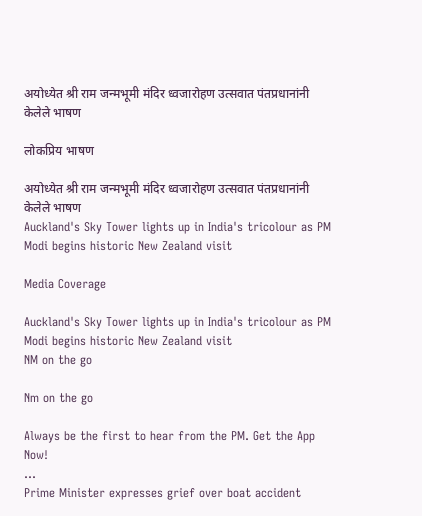अयोध्येत श्री राम जन्मभूमी मंदिर ध्वजारोहण उत्सवात पंतप्रधानांनी केलेले भाषण

लोकप्रिय भाषण

अयोध्येत श्री राम जन्मभूमी मंदिर ध्वजारोहण उत्सवात पंतप्रधानांनी केलेले भाषण
Auckland's Sky Tower lights up in India's tricolour as PM Modi begins historic New Zealand visit

Media Coverage

Auckland's Sky Tower lights up in India's tricolour as PM Modi begins historic New Zealand visit
NM on the go

Nm on the go

Always be the first to hear from the PM. Get the App Now!
...
Prime Minister expresses grief over boat accident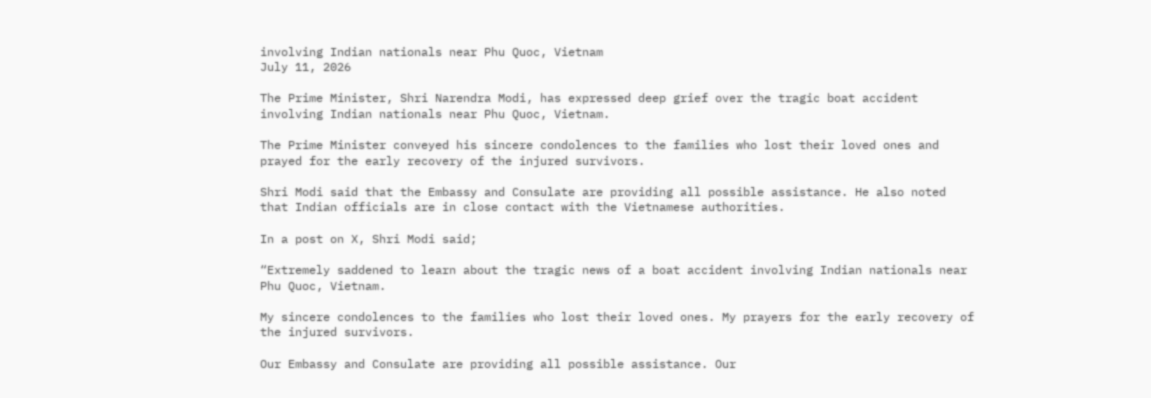involving Indian nationals near Phu Quoc, Vietnam
July 11, 2026

The Prime Minister, Shri Narendra Modi, has expressed deep grief over the tragic boat accident involving Indian nationals near Phu Quoc, Vietnam.

The Prime Minister conveyed his sincere condolences to the families who lost their loved ones and prayed for the early recovery of the injured survivors.

Shri Modi said that the Embassy and Consulate are providing all possible assistance. He also noted that Indian officials are in close contact with the Vietnamese authorities.

In a post on X, Shri Modi said;

“Extremely saddened to learn about the tragic news of a boat accident involving Indian nationals near Phu Quoc, Vietnam.

My sincere condolences to the families who lost their loved ones. My prayers for the early recovery of the injured survivors.

Our Embassy and Consulate are providing all possible assistance. Our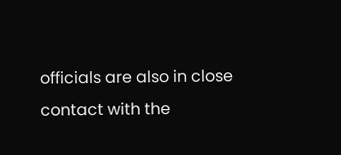officials are also in close contact with the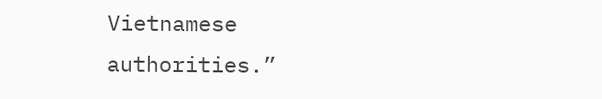Vietnamese authorities.”